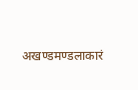अखण्डमण्डलाकारं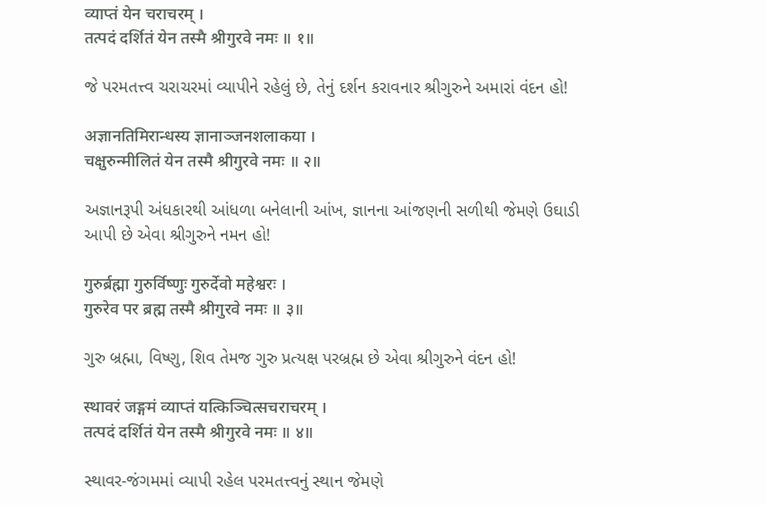व्याप्तं येन चराचरम् ।
तत्पदं दर्शितं येन तस्मै श्रीगुरवे नमः ॥ १॥

જે પરમતત્ત્વ ચરાચરમાં વ્યાપીને રહેલું છે, તેનું દર્શન કરાવનાર શ્રીગુરુને અમારાં વંદન હો!

अज्ञानतिमिरान्धस्य ज्ञानाञ्जनशलाकया ।
चक्षुरुन्मीलितं येन तस्मै श्रीगुरवे नमः ॥ २॥

અજ્ઞાનરૂપી અંધકારથી આંધળા બનેલાની આંખ, જ્ઞાનના આંજણની સળીથી જેમણે ઉઘાડી આપી છે એવા શ્રીગુરુને નમન હો!

गुरुर्ब्रह्मा गुरुर्विष्णुः गुरुर्देवो महेश्वरः ।
गुरुरेव पर ब्रह्म तस्मै श्रीगुरवे नमः ॥ ३॥

ગુરુ બ્રહ્મા, વિષ્ણુ, શિવ તેમજ ગુરુ પ્રત્યક્ષ પરબ્રહ્મ છે એવા શ્રીગુરુને વંદન હો!

स्थावरं जङ्गमं व्याप्तं यत्किञ्चित्सचराचरम् ।
तत्पदं दर्शितं येन तस्मै श्रीगुरवे नमः ॥ ४॥

સ્થાવર-જંગમમાં વ્યાપી રહેલ પરમતત્ત્વનું સ્થાન જેમણે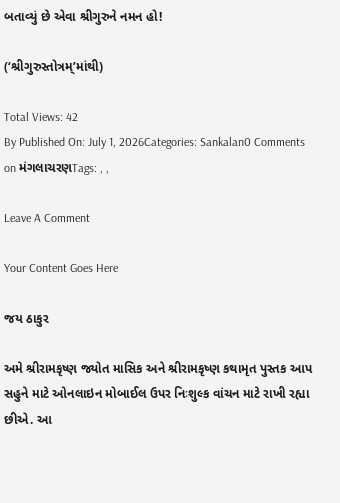બતાવ્યું છે એવા શ્રીગુરુને નમન હો!

(‘શ્રીગુરુસ્તોત્રમ્‌’માંથી)

Total Views: 42
By Published On: July 1, 2026Categories: Sankalan0 Comments on મંગલાચરણTags: , ,

Leave A Comment

Your Content Goes Here

જય ઠાકુર

અમે શ્રીરામકૃષ્ણ જ્યોત માસિક અને શ્રીરામકૃષ્ણ કથામૃત પુસ્તક આપ સહુને માટે ઓનલાઇન મોબાઈલ ઉપર નિઃશુલ્ક વાંચન માટે રાખી રહ્યા છીએ. આ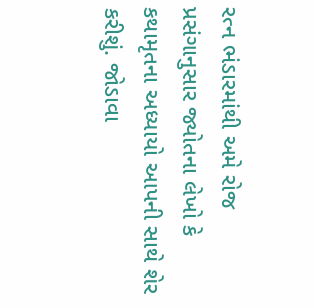રત્ન ભંડારમાંથી અમે રોજ પ્રસંગાનુસાર જ્યોતના લેખો કે કથામૃતના અધ્યાયો આપની સાથે શેર કરીશું. જોડાવા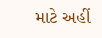માટે અહીં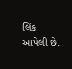લિંક આપેલી છે.